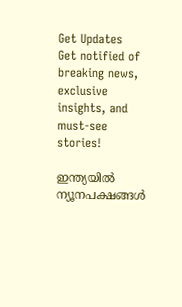Get Updates
Get notified of breaking news, exclusive insights, and must-see stories!

ഇന്ത്യയില്‍ ന്യൂനപക്ഷങ്ങള്‍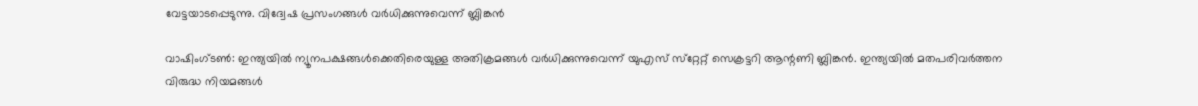വേട്ടയാടപ്പെടുന്നു. വിദ്വേഷ പ്രസംഗങ്ങള്‍ വര്‍ധിക്കുന്നുവെന്ന് ബ്ലിങ്കന്‍

വാഷിംഗ്ടണ്‍: ഇന്ത്യയില്‍ ന്യൂനപക്ഷങ്ങള്‍ക്കെതിരെയുള്ള അതിക്രമങ്ങള്‍ വര്‍ധിക്കുന്നുവെന്ന് യുഎസ് സ്‌റ്റേറ്റ് സെക്രട്ടറി ആന്റണി ബ്ലിങ്കന്‍. ഇന്ത്യയില്‍ മതപരിവര്‍ത്തന വിരുദ്ധ നിയമങ്ങള്‍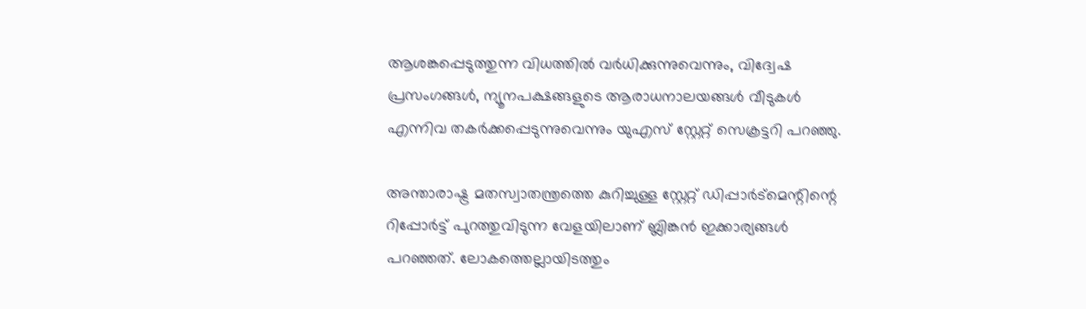ആശങ്കപ്പെടുത്തുന്ന വിധത്തില്‍ വര്‍ധിക്കുന്നുവെന്നും, വിദ്വേഷ പ്രസംഗങ്ങള്‍, ന്യൂനപക്ഷങ്ങളുടെ ആരാധനാലയങ്ങള്‍ വീടുകള്‍ എന്നിവ തകര്‍ക്കപ്പെടുന്നുവെന്നും യുഎസ് സ്റ്റേറ്റ് സെക്രട്ടറി പറഞ്ഞു.

അന്താരാഷ്ട്ര മതസ്വാതന്ത്രത്തെ കുറിച്ചുള്ള സ്റ്റേറ്റ് ഡിപ്പാർട്‌മെന്റിന്റെ റിപ്പോര്‍ട്ട് പുറത്തുവിടുന്ന വേളയിലാണ് ബ്ലിങ്കന്‍ ഇക്കാര്യങ്ങള്‍ പറഞ്ഞത്. ലോകത്തെല്ലായിടത്തും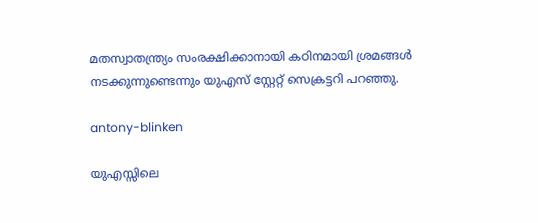മതസ്വാതന്ത്ര്യം സംരക്ഷിക്കാനായി കഠിനമായി ശ്രമങ്ങള്‍ നടക്കുന്നുണ്ടെന്നും യുഎസ് സ്റ്റേറ്റ് സെക്രട്ടറി പറഞ്ഞു.

antony-blinken

യുഎസ്സിലെ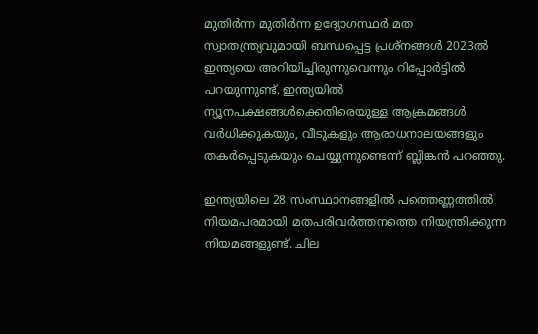മുതിര്‍ന്ന മുതിര്‍ന്ന ഉദ്യോഗസ്ഥര്‍ മത സ്വാതന്ത്ര്യവുമായി ബന്ധപ്പെട്ട പ്രശ്‌നങ്ങള്‍ 2023ല്‍ ഇന്ത്യയെ അറിയിച്ചിരുന്നുവെന്നും റിപ്പോര്‍ട്ടില്‍ പറയുന്നുണ്ട്. ഇന്ത്യയില്‍ ന്യൂനപക്ഷങ്ങള്‍ക്കെതിരെയുള്ള ആക്രമങ്ങള്‍ വര്‍ധിക്കുകയും, വീടുകളും ആരാധനാലയങ്ങളും തകര്‍പ്പെടുകയും ചെയ്യുന്നുണ്ടെന്ന് ബ്ലിങ്കന്‍ പറഞ്ഞു.

ഇന്ത്യയിലെ 28 സംസ്ഥാനങ്ങളില്‍ പത്തെണ്ണത്തില്‍ നിയമപരമായി മതപരിവര്‍ത്തനത്തെ നിയന്ത്രിക്കുന്ന നിയമങ്ങളുണ്ട്. ചില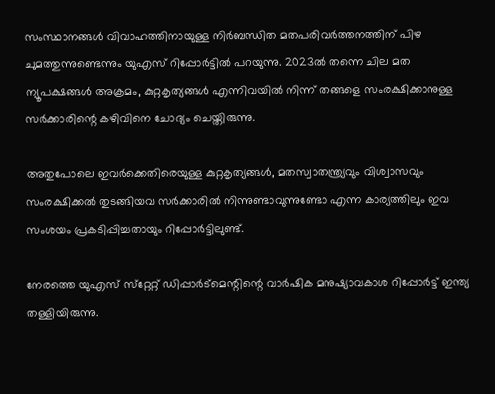സംസ്ഥാനങ്ങള്‍ വിവാഹത്തിനായുള്ള നിര്‍ബന്ധിത മതപരിവര്‍ത്തനത്തിന് പിഴ ചുമത്തുന്നുണ്ടെന്നും യുഎസ് റിപ്പോര്‍ട്ടില്‍ പറയുന്നു. 2023ല്‍ തന്നെ ചില മത ന്യൂപക്ഷങ്ങള്‍ അക്രമം, കുറ്റകൃത്യങ്ങള്‍ എന്നിവയില്‍ നിന്ന് തങ്ങളെ സംരക്ഷിക്കാനുള്ള സര്‍ക്കാരിന്റെ കഴിവിനെ ചോദ്യം ചെയ്തിരുന്നു.

അതുപോലെ ഇവര്‍ക്കെതിരെയുള്ള കുറ്റകൃത്യങ്ങള്‍, മതസ്വാതന്ത്ര്യവും വിശ്വാസവും സംരക്ഷിക്കല്‍ തുടങ്ങിയവ സര്‍ക്കാരില്‍ നിന്നുണ്ടാവുന്നുണ്ടോ എന്ന കാര്യത്തിലും ഇവ സംശയം പ്രകടിപ്പിച്ചതായും റിപ്പോര്‍ട്ടിലുണ്ട്.

നേരത്തെ യുഎസ് സ്‌റ്റേറ്റ് ഡിപ്പാര്‍ട്‌മെന്റിന്റെ വാര്‍ഷിക മനുഷ്യാവകാശ റിപ്പോര്‍ട്ട് ഇന്ത്യ തള്ളിയിരുന്നു.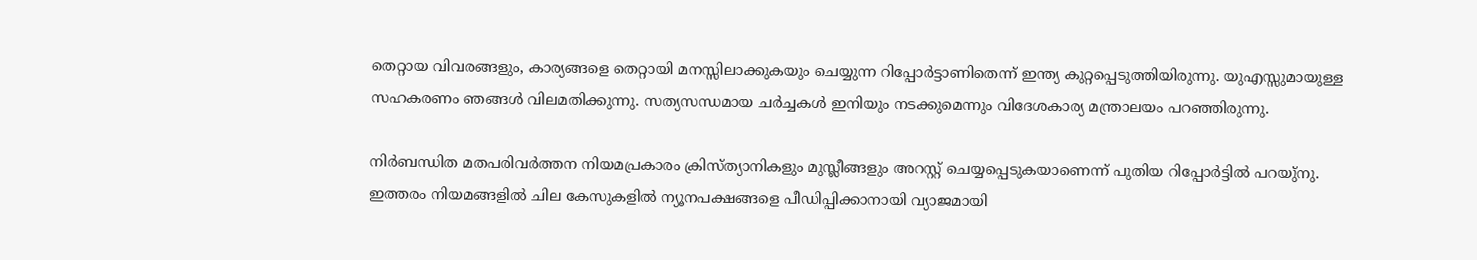തെറ്റായ വിവരങ്ങളും, കാര്യങ്ങളെ തെറ്റായി മനസ്സിലാക്കുകയും ചെയ്യുന്ന റിപ്പോര്‍ട്ടാണിതെന്ന് ഇന്ത്യ കുറ്റപ്പെടുത്തിയിരുന്നു. യുഎസ്സുമായുള്ള സഹകരണം ഞങ്ങള്‍ വിലമതിക്കുന്നു. സത്യസന്ധമായ ചര്‍ച്ചകള്‍ ഇനിയും നടക്കുമെന്നും വിദേശകാര്യ മന്ത്രാലയം പറഞ്ഞിരുന്നു.

നിര്‍ബന്ധിത മതപരിവര്‍ത്തന നിയമപ്രകാരം ക്രിസ്ത്യാനികളും മുസ്ലീങ്ങളും അറസ്റ്റ് ചെയ്യപ്പെടുകയാണെന്ന് പുതിയ റിപ്പോര്‍ട്ടില്‍ പറയു്‌നു. ഇത്തരം നിയമങ്ങളില്‍ ചില കേസുകളില്‍ ന്യൂനപക്ഷങ്ങളെ പീഡിപ്പിക്കാനായി വ്യാജമായി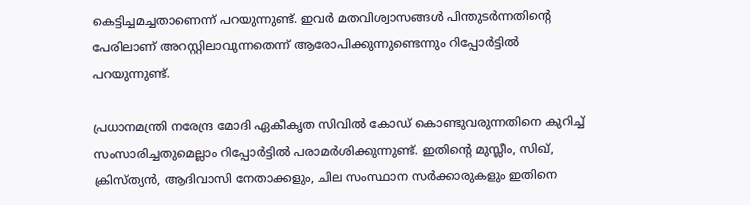കെട്ടിച്ചമച്ചതാണെന്ന് പറയുന്നുണ്ട്. ഇവര്‍ മതവിശ്വാസങ്ങള്‍ പിന്തുടര്‍ന്നതിന്റെ പേരിലാണ് അറസ്റ്റിലാവുന്നതെന്ന് ആരോപിക്കുന്നുണ്ടെന്നും റിപ്പോര്‍ട്ടില്‍ പറയുന്നുണ്ട്.

പ്രധാനമന്ത്രി നരേന്ദ്ര മോദി ഏകീകൃത സിവില്‍ കോഡ് കൊണ്ടുവരുന്നതിനെ കുറിച്ച് സംസാരിച്ചതുമെല്ലാം റിപ്പോര്‍ട്ടില്‍ പരാമര്‍ശിക്കുന്നുണ്ട്. ഇതിന്റെ മുസ്ലീം, സിഖ്, ക്രിസ്ത്യന്‍, ആദിവാസി നേതാക്കളും, ചില സംസ്ഥാന സര്‍ക്കാരുകളും ഇതിനെ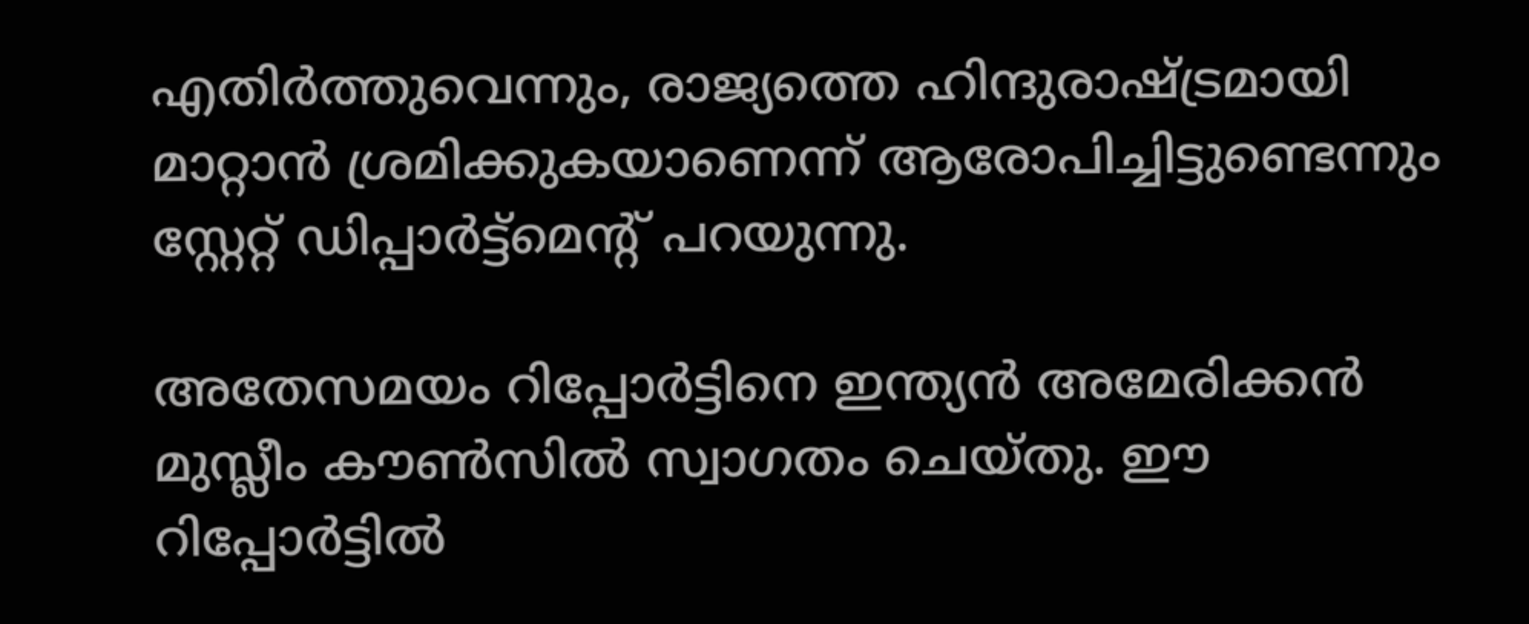എതിര്‍ത്തുവെന്നും, രാജ്യത്തെ ഹിന്ദുരാഷ്ട്രമായി മാറ്റാന്‍ ശ്രമിക്കുകയാണെന്ന് ആരോപിച്ചിട്ടുണ്ടെന്നും സ്റ്റേറ്റ് ഡിപ്പാര്‍ട്ട്‌മെന്റ് പറയുന്നു.

അതേസമയം റിപ്പോര്‍ട്ടിനെ ഇന്ത്യന്‍ അമേരിക്കന്‍ മുസ്ലീം കൗണ്‍സില്‍ സ്വാഗതം ചെയ്തു. ഈ റിപ്പോര്‍ട്ടില്‍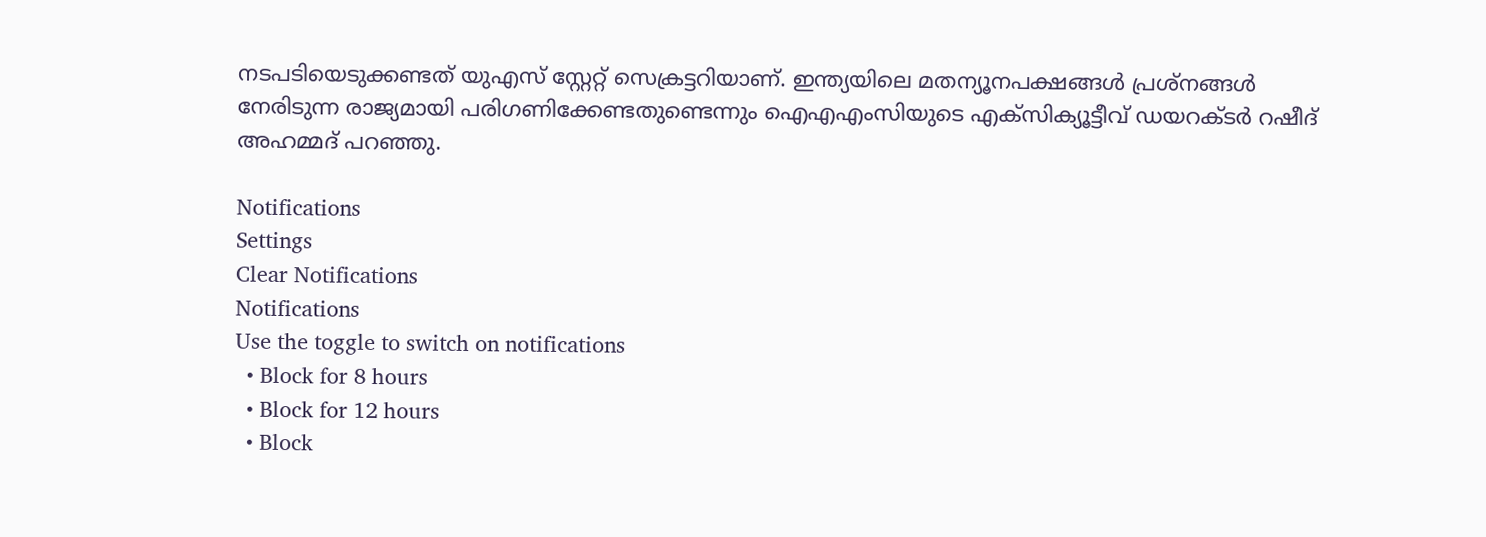നടപടിയെടുക്കണ്ടത് യുഎസ് സ്റ്റേറ്റ് സെക്രട്ടറിയാണ്. ഇന്ത്യയിലെ മതന്യൂനപക്ഷങ്ങള്‍ പ്രശ്‌നങ്ങള്‍ നേരിടുന്ന രാജ്യമായി പരിഗണിക്കേണ്ടതുണ്ടെന്നും ഐഎഎംസിയുടെ എക്‌സിക്യൂട്ടീവ് ഡയറക്ടര്‍ റഷീദ് അഹമ്മദ് പറഞ്ഞു.

Notifications
Settings
Clear Notifications
Notifications
Use the toggle to switch on notifications
  • Block for 8 hours
  • Block for 12 hours
  • Block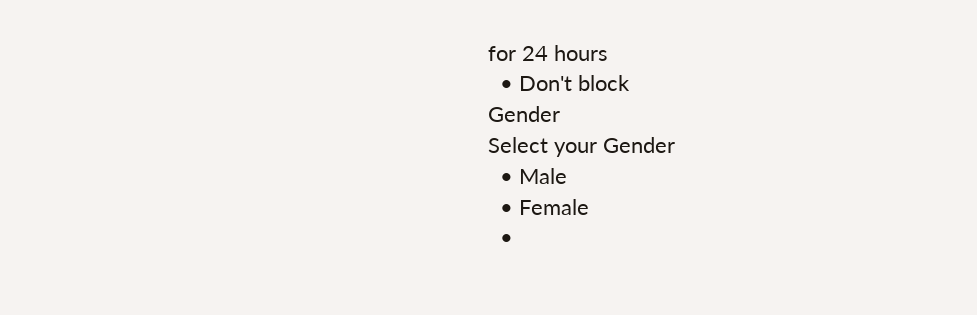for 24 hours
  • Don't block
Gender
Select your Gender
  • Male
  • Female
  •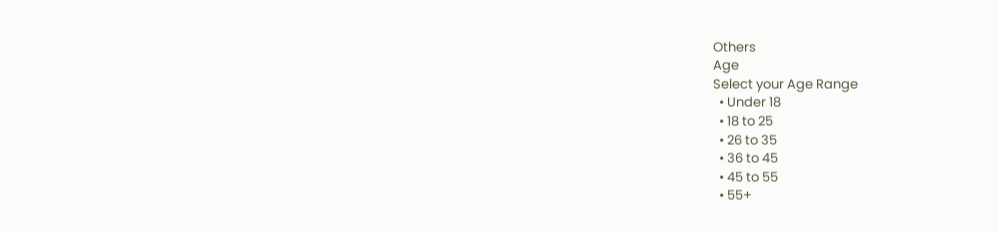Others
Age
Select your Age Range
  • Under 18
  • 18 to 25
  • 26 to 35
  • 36 to 45
  • 45 to 55
  • 55+